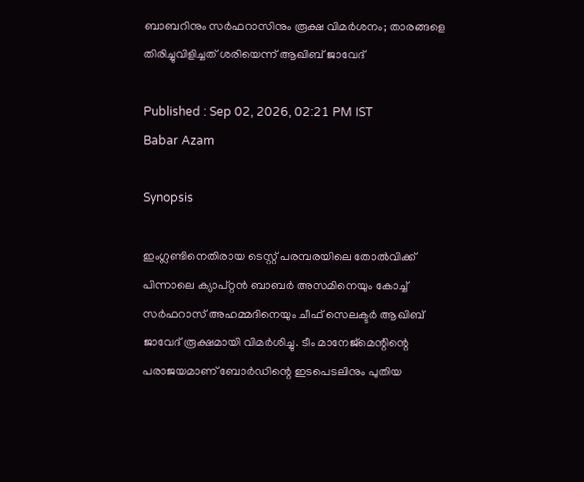ബാബറിനും സര്‍ഫറാസിനും രൂക്ഷ വിമര്‍ശനം; താരങ്ങളെ തിരിച്ചുവിളിച്ചത് ശരിയെന്ന് ആഖിബ് ജാവേദ്

Published : Sep 02, 2026, 02:21 PM IST
Babar Azam

Synopsis

ഇംഗ്ലണ്ടിനെതിരായ ടെസ്റ്റ് പരമ്പരയിലെ തോൽവിക്ക് പിന്നാലെ ക്യാപ്റ്റൻ ബാബർ അസമിനെയും കോച്ച് സർഫറാസ് അഹമ്മദിനെയും ചീഫ് സെലക്ടർ ആഖിബ് ജാവേദ് രൂക്ഷമായി വിമർശിച്ചു. ടീം മാനേജ്മെന്റിന്റെ പരാജയമാണ് ബോർഡിന്റെ ഇടപെടലിനും പുതിയ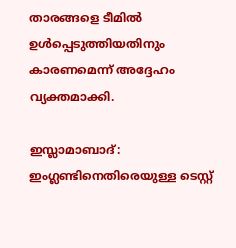താരങ്ങളെ ടീമിൽ ഉൾപ്പെടുത്തിയതിനും കാരണമെന്ന് അദ്ദേഹം വ്യക്തമാക്കി.

ഇസ്ലാമാബാദ്: ഇംഗ്ലണ്ടിനെതിരെയുള്ള ടെസ്റ്റ്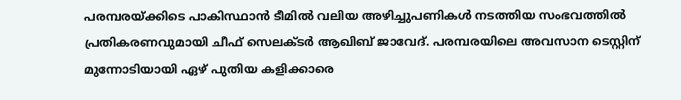പരമ്പരയ്ക്കിടെ പാകിസ്ഥാന്‍ ടീമില്‍ വലിയ അഴിച്ചുപണികള്‍ നടത്തിയ സംഭവത്തില്‍ പ്രതികരണവുമായി ചീഫ് സെലക്ടര്‍ ആഖിബ് ജാവേദ്. പരമ്പരയിലെ അവസാന ടെസ്റ്റിന് മുന്നോടിയായി ഏഴ് പുതിയ കളിക്കാരെ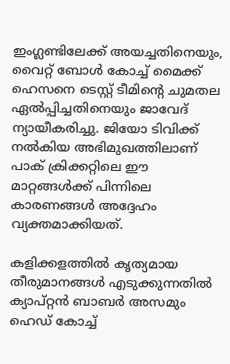ഇംഗ്ലണ്ടിലേക്ക് അയച്ചതിനെയും, വൈറ്റ് ബോള്‍ കോച്ച് മൈക്ക് ഹെസനെ ടെസ്റ്റ് ടീമിന്റെ ചുമതല ഏല്‍പ്പിച്ചതിനെയും ജാവേദ് ന്യായീകരിച്ചു. ജിയോ ടിവിക്ക് നല്‍കിയ അഭിമുഖത്തിലാണ് പാക് ക്രിക്കറ്റിലെ ഈ മാറ്റങ്ങള്‍ക്ക് പിന്നിലെ കാരണങ്ങള്‍ അദ്ദേഹം വ്യക്തമാക്കിയത്.

കളിക്കളത്തില്‍ കൃത്യമായ തീരുമാനങ്ങള്‍ എടുക്കുന്നതില്‍ ക്യാപ്റ്റന്‍ ബാബര്‍ അസമും ഹെഡ് കോച്ച്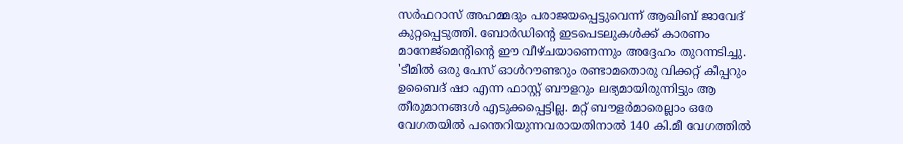സര്‍ഫറാസ് അഹമ്മദും പരാജയപ്പെട്ടുവെന്ന് ആഖിബ് ജാവേദ് കുറ്റപ്പെടുത്തി. ബോര്‍ഡിന്റെ ഇടപെടലുകള്‍ക്ക് കാരണം മാനേജ്മെന്റിന്റെ ഈ വീഴ്ചയാണെന്നും അദ്ദേഹം തുറന്നടിച്ചു. 'ടീമില്‍ ഒരു പേസ് ഓള്‍റൗണ്ടറും രണ്ടാമതൊരു വിക്കറ്റ് കീപ്പറും ഉബൈദ് ഷാ എന്ന ഫാസ്റ്റ് ബൗളറും ലഭ്യമായിരുന്നിട്ടും ആ തീരുമാനങ്ങള്‍ എടുക്കപ്പെട്ടില്ല. മറ്റ് ബൗളര്‍മാരെല്ലാം ഒരേ വേഗതയില്‍ പന്തെറിയുന്നവരായതിനാല്‍ 140 കി.മീ വേഗത്തില്‍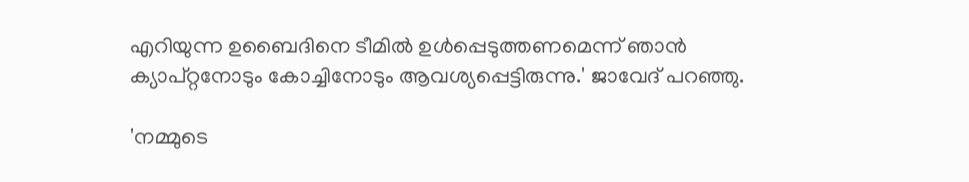എറിയുന്ന ഉബൈദിനെ ടീമില്‍ ഉള്‍പ്പെടുത്തണമെന്ന് ഞാന്‍ ക്യാപ്റ്റനോടും കോച്ചിനോടും ആവശ്യപ്പെട്ടിരുന്നു.' ജാവേദ് പറഞ്ഞു.

'നമ്മുടെ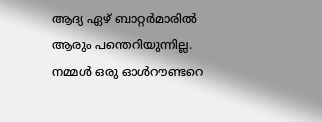ആദ്യ ഏഴ് ബാറ്റര്‍മാരില്‍ ആരും പന്തെറിയുന്നില്ല. നമ്മള്‍ ഒരു ഓള്‍റൗണ്ടറെ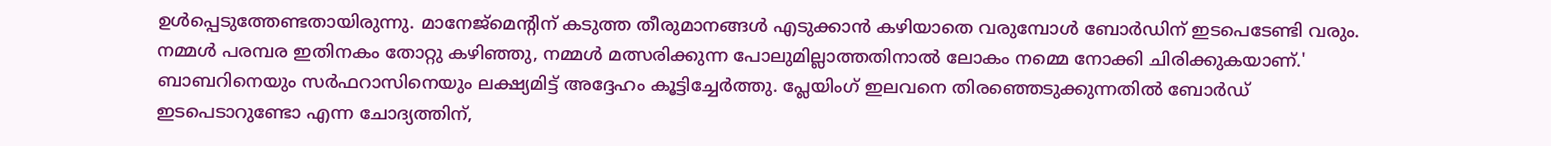ഉള്‍പ്പെടുത്തേണ്ടതായിരുന്നു. മാനേജ്മെന്റിന് കടുത്ത തീരുമാനങ്ങള്‍ എടുക്കാന്‍ കഴിയാതെ വരുമ്പോള്‍ ബോര്‍ഡിന് ഇടപെടേണ്ടി വരും. നമ്മള്‍ പരമ്പര ഇതിനകം തോറ്റു കഴിഞ്ഞു, നമ്മള്‍ മത്സരിക്കുന്ന പോലുമില്ലാത്തതിനാല്‍ ലോകം നമ്മെ നോക്കി ചിരിക്കുകയാണ്.' ബാബറിനെയും സര്‍ഫറാസിനെയും ലക്ഷ്യമിട്ട് അദ്ദേഹം കൂട്ടിച്ചേര്‍ത്തു. പ്ലേയിംഗ് ഇലവനെ തിരഞ്ഞെടുക്കുന്നതില്‍ ബോര്‍ഡ് ഇടപെടാറുണ്ടോ എന്ന ചോദ്യത്തിന്,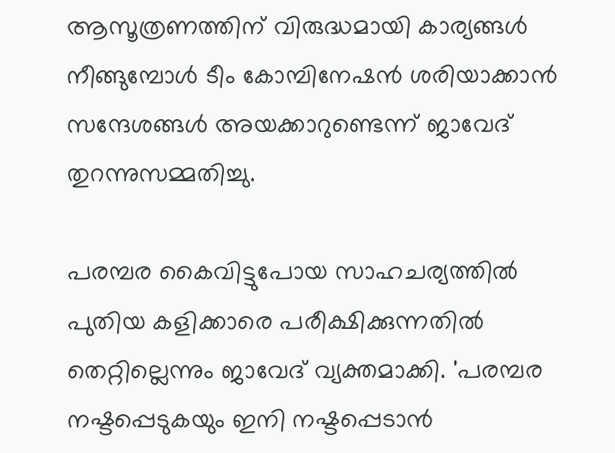ആസൂത്രണത്തിന് വിരുദ്ധമായി കാര്യങ്ങള്‍ നീങ്ങുമ്പോള്‍ ടീം കോമ്പിനേഷന്‍ ശരിയാക്കാന്‍ സന്ദേശങ്ങള്‍ അയക്കാറുണ്ടെന്ന് ജാവേദ് തുറന്നുസമ്മതിച്ചു.

പരമ്പര കൈവിട്ടുപോയ സാഹചര്യത്തില്‍ പുതിയ കളിക്കാരെ പരീക്ഷിക്കുന്നതില്‍ തെറ്റില്ലെന്നും ജാവേദ് വ്യക്തമാക്കി. 'പരമ്പര നഷ്ടപ്പെടുകയും ഇനി നഷ്ടപ്പെടാന്‍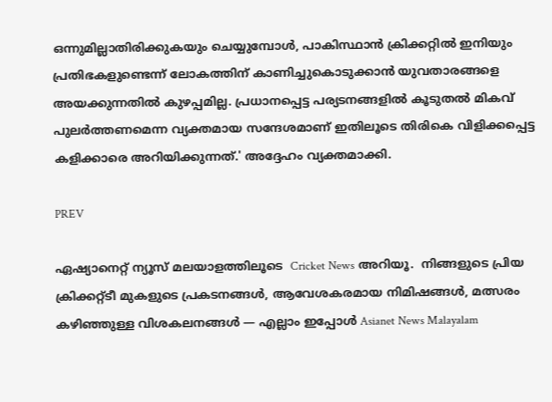ഒന്നുമില്ലാതിരിക്കുകയും ചെയ്യുമ്പോള്‍, പാകിസ്ഥാന്‍ ക്രിക്കറ്റില്‍ ഇനിയും പ്രതിഭകളുണ്ടെന്ന് ലോകത്തിന് കാണിച്ചുകൊടുക്കാന്‍ യുവതാരങ്ങളെ അയക്കുന്നതില്‍ കുഴപ്പമില്ല. പ്രധാനപ്പെട്ട പര്യടനങ്ങളില്‍ കൂടുതല്‍ മികവ് പുലര്‍ത്തണമെന്ന വ്യക്തമായ സന്ദേശമാണ് ഇതിലൂടെ തിരികെ വിളിക്കപ്പെട്ട കളിക്കാരെ അറിയിക്കുന്നത്.' അദ്ദേഹം വ്യക്തമാക്കി.

PREV

ഏഷ്യാനെറ്റ് ന്യൂസ് മലയാളത്തിലൂടെ  Cricket News അറിയൂ.  നിങ്ങളുടെ പ്രിയ ക്രിക്കറ്റ്ടീ മുകളുടെ പ്രകടനങ്ങൾ, ആവേശകരമായ നിമിഷങ്ങൾ, മത്സരം കഴിഞ്ഞുള്ള വിശകലനങ്ങൾ — എല്ലാം ഇപ്പോൾ Asianet News Malayalam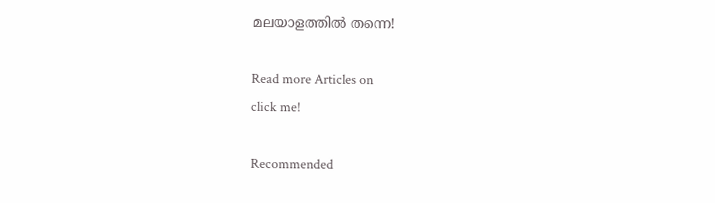മലയാളത്തിൽ തന്നെ!

Read more Articles on
click me!

Recommended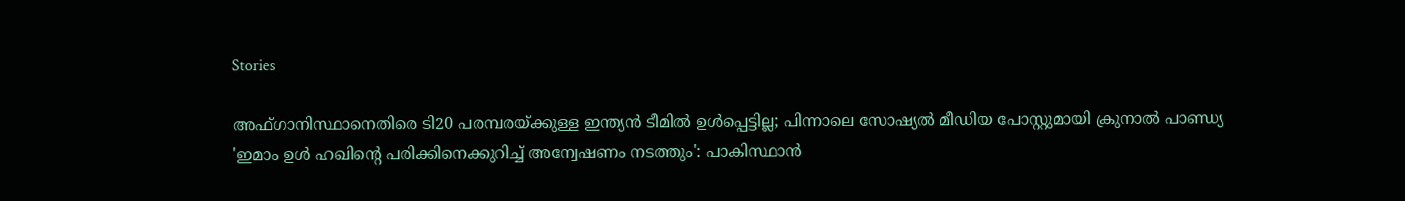Stories

അഫ്ഗാനിസ്ഥാനെതിരെ ടി20 പരമ്പരയ്ക്കുള്ള ഇന്ത്യന്‍ ടീമില്‍ ഉള്‍പ്പെട്ടില്ല; പിന്നാലെ സോഷ്യല്‍ മീഡിയ പോസ്റ്റുമായി ക്രുനാല്‍ പാണ്ഡ്യ
'ഇമാം ഉള്‍ ഹഖിന്റെ പരിക്കിനെക്കുറിച്ച് അന്വേഷണം നടത്തും': പാകിസ്ഥാന്‍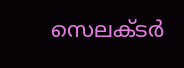സെലക്ടര്‍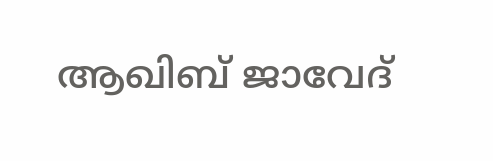ആഖിബ് ജാവേദ്